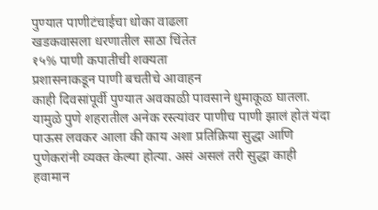पुण्यात पाणीटंचाईचा धोका वाढला
खडकवासला धरणातील साठा चिंतेत
१५% पाणी कपातीची शक्यता
प्रशासनाकडून पाणी बचतीचे आवाहन
काही दिवसांपूर्वी पुण्यात अवकाळी पावसाने धुमाकूळ घातला. यामुळे पुणे शहरातील अनेक रस्त्यांवर पाणीच पाणी झालं होतं यंदा पाऊस लवकर आला की काय अशा प्रतिक्रिया सुद्धा आणि पुणेकरांनी व्यक्त केल्या होत्या. असं असलं तरी सुद्धा काही हवामान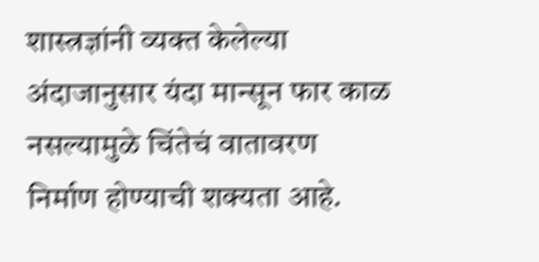शास्त्रज्ञांनी व्यक्त केलेल्या अंदाजानुसार यंदा मान्सून फार काळ नसल्यामुळे चिंतेचं वातावरण निर्माण होण्याची शक्यता आहे.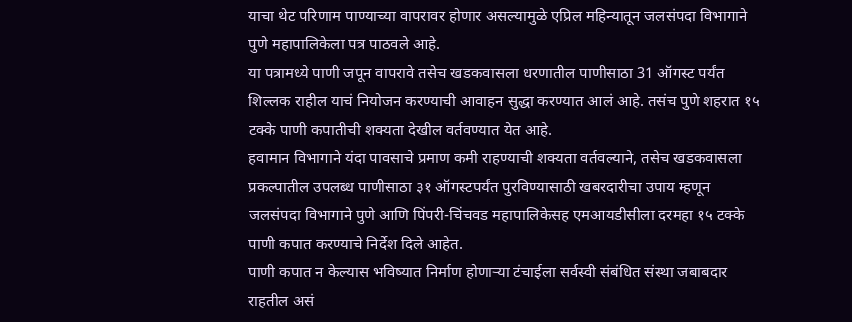याचा थेट परिणाम पाण्याच्या वापरावर होणार असल्यामुळे एप्रिल महिन्यातून जलसंपदा विभागाने पुणे महापालिकेला पत्र पाठवले आहे.
या पत्रामध्ये पाणी जपून वापरावे तसेच खडकवासला धरणातील पाणीसाठा 31 ऑगस्ट पर्यंत शिल्लक राहील याचं नियोजन करण्याची आवाहन सुद्धा करण्यात आलं आहे. तसंच पुणे शहरात १५ टक्के पाणी कपातीची शक्यता देखील वर्तवण्यात येत आहे.
हवामान विभागाने यंदा पावसाचे प्रमाण कमी राहण्याची शक्यता वर्तवल्याने, तसेच खडकवासला प्रकल्पातील उपलब्ध पाणीसाठा ३१ ऑगस्टपर्यंत पुरविण्यासाठी खबरदारीचा उपाय म्हणून जलसंपदा विभागाने पुणे आणि पिंपरी-चिंचवड महापालिकेसह एमआयडीसीला दरमहा १५ टक्के पाणी कपात करण्याचे निर्देश दिले आहेत.
पाणी कपात न केल्यास भविष्यात निर्माण होणाऱ्या टंचाईला सर्वस्वी संबंधित संस्था जबाबदार राहतील असं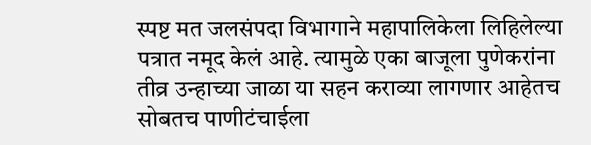स्पष्ट मत जलसंपदा विभागाने महापालिकेला लिहिलेल्या पत्रात नमूद केलं आहे. त्यामुळे एका बाजूला पुणेकरांना तीव्र उन्हाच्या जाळा या सहन कराव्या लागणार आहेतच सोबतच पाणीटंचाईला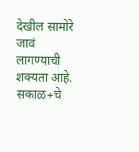देखील सामोरे जावं लागण्याची शक्यता आहे.
सकाळ+चे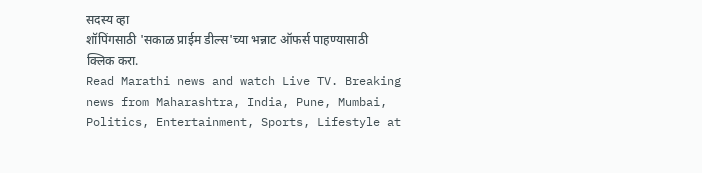सदस्य व्हा
शॉपिंगसाठी 'सकाळ प्राईम डील्स'च्या भन्नाट ऑफर्स पाहण्यासाठी क्लिक करा.
Read Marathi news and watch Live TV. Breaking news from Maharashtra, India, Pune, Mumbai, Politics, Entertainment, Sports, Lifestyle at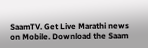SaamTV. Get Live Marathi news on Mobile. Download the Saam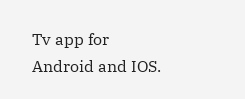Tv app for Android and IOS.